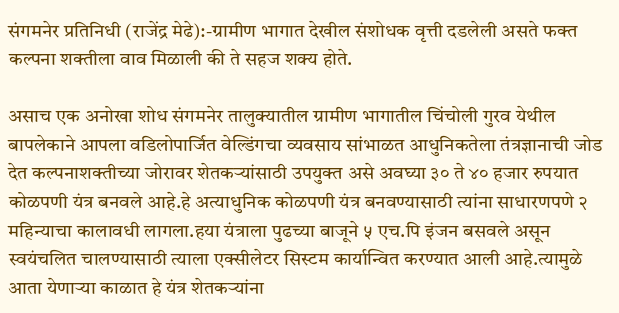संगमनेर प्रतिनिधी (राजेंद्र मेढे):-ग्रामीण भागात देखील संशोधक वृत्ती दडलेली असते फक्त कल्पना शक्तीला वाव मिळाली की ते सहज शक्य होते.

असाच एक अनोखा शोध संगमनेर तालुक्यातील ग्रामीण भागातील चिंचोली गुरव येथील बापलेकाने आपला वडिलोपार्जित वेल्डिंगचा व्यवसाय सांभाळत आधुनिकतेला तंत्रज्ञानाची जोड देत कल्पनाशक्तीच्या जोरावर शेतकऱ्यांसाठी उपयुक्त असे अवघ्या ३० ते ४० हजार रुपयात कोळपणी यंत्र बनवले आहे.हे अत्याधुनिक कोळपणी यंत्र बनवण्यासाठी त्यांना साधारणपणे २ महिन्याचा कालावधी लागला.हया यंत्राला पुढच्या बाजूने ५ एच.पि इंजन बसवले असून स्वयंचलित चालण्यासाठी त्याला एक्सीलेटर सिस्टम कार्यान्वित करण्यात आली आहे.त्यामुळे आता येणाऱ्या काळात हे यंत्र शेतकऱ्यांना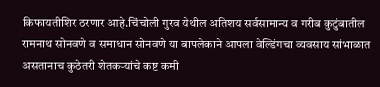किफायतीशिर ठरणार आहे.चिंचोली गुरव येथील अतिशय सर्वसामान्य व गरीब कुटुंबातील रामनाथ सोनवणे व समाधान सोनवणे या बापलेकाने आपला वेल्डिंगचा व्यवसाय सांभाळात असतानाच कुठेतरी शेतकऱ्यांचे कष्ट कमी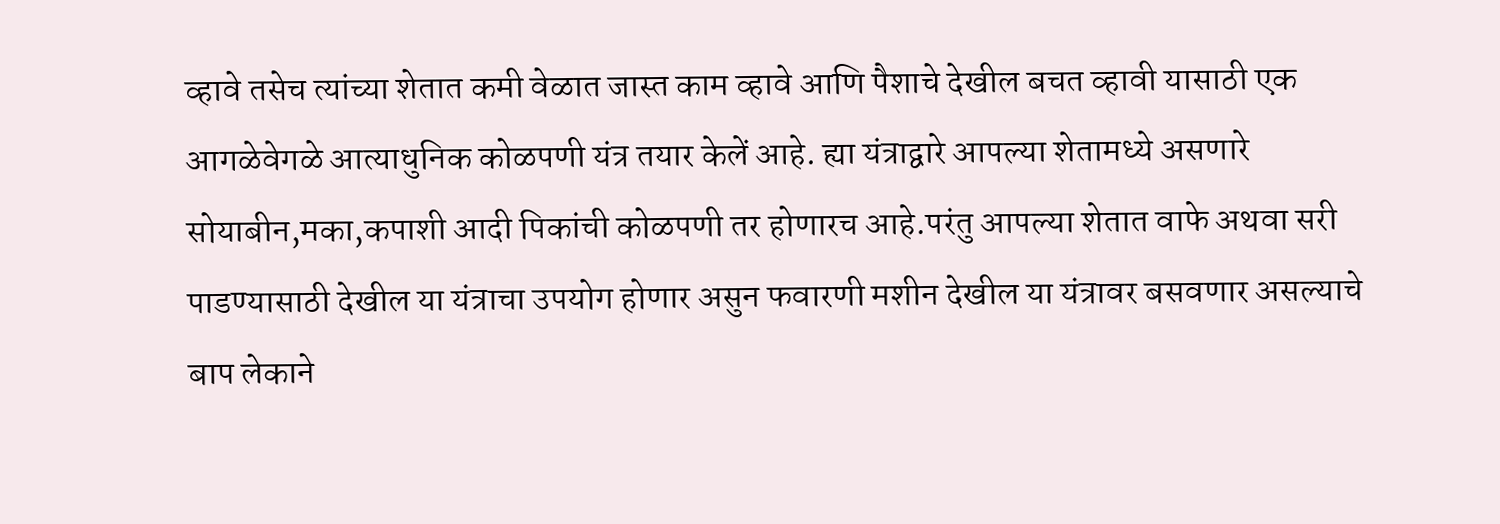व्हावे तसेच त्यांच्या शेतात कमी वेळात जास्त काम व्हावे आणि पैशाचे देखील बचत व्हावी यासाठी एक आगळेवेगळे आत्याधुनिक कोळपणी यंत्र तयार केलें आहे. ह्या यंत्राद्वारे आपल्या शेतामध्ये असणारे सोयाबीन,मका,कपाशी आदी पिकांची कोळपणी तर होणारच आहे.परंतु आपल्या शेतात वाफे अथवा सरी पाडण्यासाठी देखील या यंत्राचा उपयोग होणार असुन फवारणी मशीन देखील या यंत्रावर बसवणार असल्याचे बाप लेकाने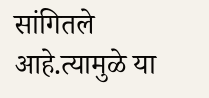सांगितले आहे.त्यामुळे या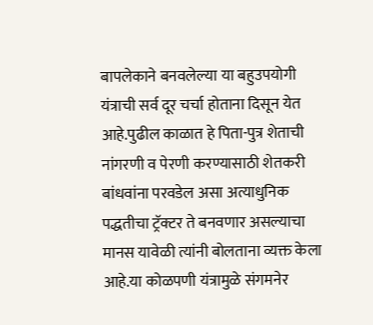बापलेकाने बनवलेल्या या बहुउपयोगी यंत्राची सर्व दूर चर्चा होताना दिसून येत आहे.पुढील काळात हे पिता-पुत्र शेताची नांगरणी व पेरणी करण्यासाठी शेतकरी बांधवांना परवडेल असा अत्याधुनिक पद्धतीचा ट्रॅक्टर ते बनवणार असल्याचा मानस यावेळी त्यांनी बोलताना व्यक्त केला आहे.या कोळपणी यंत्रामुळे संगमनेर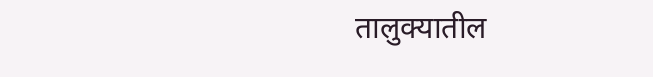तालुक्यातील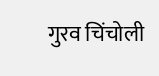गुरव चिंचोली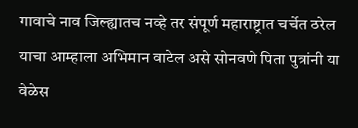गावाचे नाव जिल्ह्यातच नव्हे तर संपूर्ण महाराष्ट्रात चर्चेत ठरेल याचा आम्हाला अभिमान वाटेल असे सोनवणे पिता पुत्रांनी या वेळेस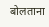बोलताना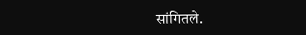सांगितले.